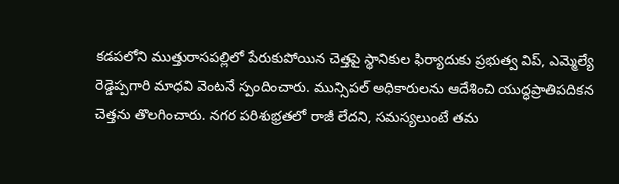కడపలోని ముత్తురాసపల్లిలో పేరుకుపోయిన చెత్తపై స్థానికుల ఫిర్యాదుకు ప్రభుత్వ విప్, ఎమ్మెల్యే రెడ్డెప్పగారి మాధవి వెంటనే స్పందించారు. మున్సిపల్ అధికారులను ఆదేశించి యుద్ధప్రాతిపదికన చెత్తను తొలగించారు. నగర పరిశుభ్రతలో రాజీ లేదని, సమస్యలుంటే తమ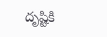దృష్టికి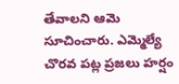తేవాలని ఆమె సూచించారు. ఎమ్మెల్యే చొరవ పట్ల ప్రజలు హర్షం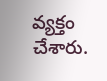వ్యక్తం చేశారు.